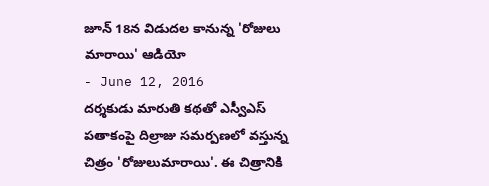జూన్ 18న విడుదల కానున్న 'రోజులు మారాయి' ఆడియో
- June 12, 2016
దర్శకుడు మారుతి కథతో ఎస్వీఎస్ పతాకంపై దిల్రాజు సమర్పణలో వస్తున్న చిత్రం 'రోజులుమారాయి'. ఈ చిత్రానికి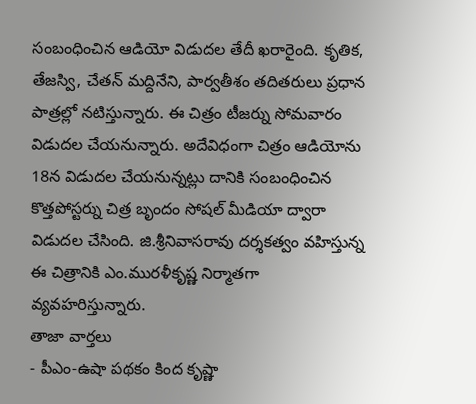సంబంధించిన ఆడియో విడుదల తేదీ ఖరారైంది. కృతిక, తేజస్వి, చేతన్ మద్దినేని, పార్వతీశం తదితరులు ప్రధాన పాత్రల్లో నటిస్తున్నారు. ఈ చిత్రం టీజర్ను సోమవారం విడుదల చేయనున్నారు. అదేవిధంగా చిత్రం ఆడియోను 18న విడుదల చేయనున్నట్లు దానికి సంబంధించిన కొత్తపోస్టర్ను చిత్ర బృందం సోషల్ మీడియా ద్వారా విడుదల చేసింది. జి.శ్రీనివాసరావు దర్శకత్వం వహిస్తున్న ఈ చిత్రానికి ఎం.మురళీకృష్ణ నిర్మాతగా వ్యవహరిస్తున్నారు.
తాజా వార్తలు
- పీఎం-ఉషా పథకం కింద కృష్ణా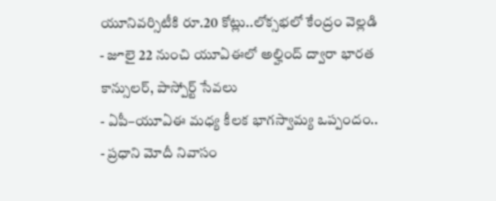యూనివర్సిటీకి రూ.20 కోట్లు..లోక్సభలో కేంద్రం వెల్లడి
- జూలై 22 నుంచి యూఏఈలో అల్హింద్ ద్వారా భారత కాన్సులర్, పాస్పోర్ట్ సేవలు
- ఏపీ–యూఏఈ మధ్య కీలక భాగస్వామ్య ఒప్పందం..
- ప్రధాని మోదీ నివాసం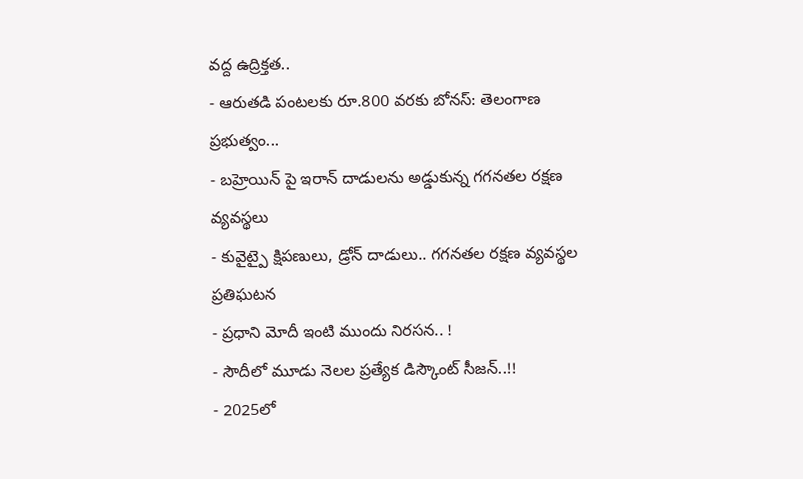వద్ద ఉద్రిక్తత..
- ఆరుతడి పంటలకు రూ.800 వరకు బోనస్: తెలంగాణ ప్రభుత్వం...
- బహ్రెయిన్ పై ఇరాన్ దాడులను అడ్డుకున్న గగనతల రక్షణ వ్యవస్థలు
- కువైట్పై క్షిపణులు, డ్రోన్ దాడులు.. గగనతల రక్షణ వ్యవస్థల ప్రతిఘటన
- ప్రధాని మోదీ ఇంటి ముందు నిరసన.. !
- సౌదీలో మూడు నెలల ప్రత్యేక డిస్కౌంట్ సీజన్..!!
- 2025లో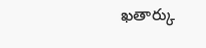ఖతార్కు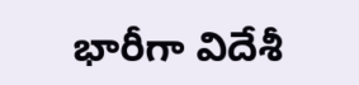భారీగా విదేశీ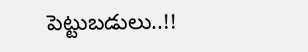పెట్టుబడులు..!!